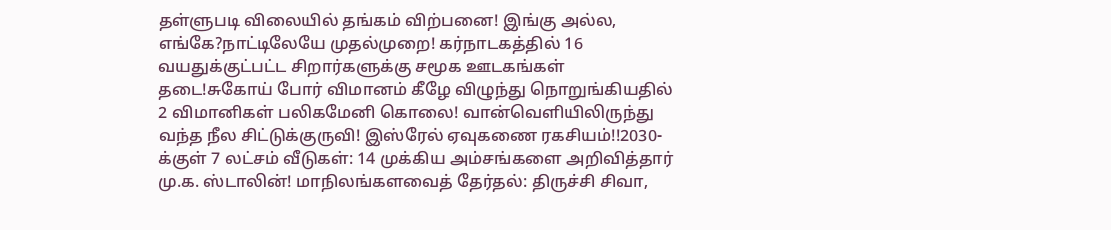தள்ளுபடி விலையில் தங்கம் விற்பனை! இங்கு அல்ல, எங்கே?நாட்டிலேயே முதல்முறை! கர்நாடகத்தில் 16 வயதுக்குட்பட்ட சிறார்களுக்கு சமூக ஊடகங்கள் தடை!சுகோய் போர் விமானம் கீழே விழுந்து நொறுங்கியதில் 2 விமானிகள் பலிகமேனி கொலை! வான்வெளியிலிருந்து வந்த நீல சிட்டுக்குருவி! இஸ்ரேல் ஏவுகணை ரகசியம்!!2030-க்குள் 7 லட்சம் வீடுகள்: 14 முக்கிய அம்சங்களை அறிவித்தார் மு.க. ஸ்டாலின்! மாநிலங்களவைத் தேர்தல்: திருச்சி சிவா,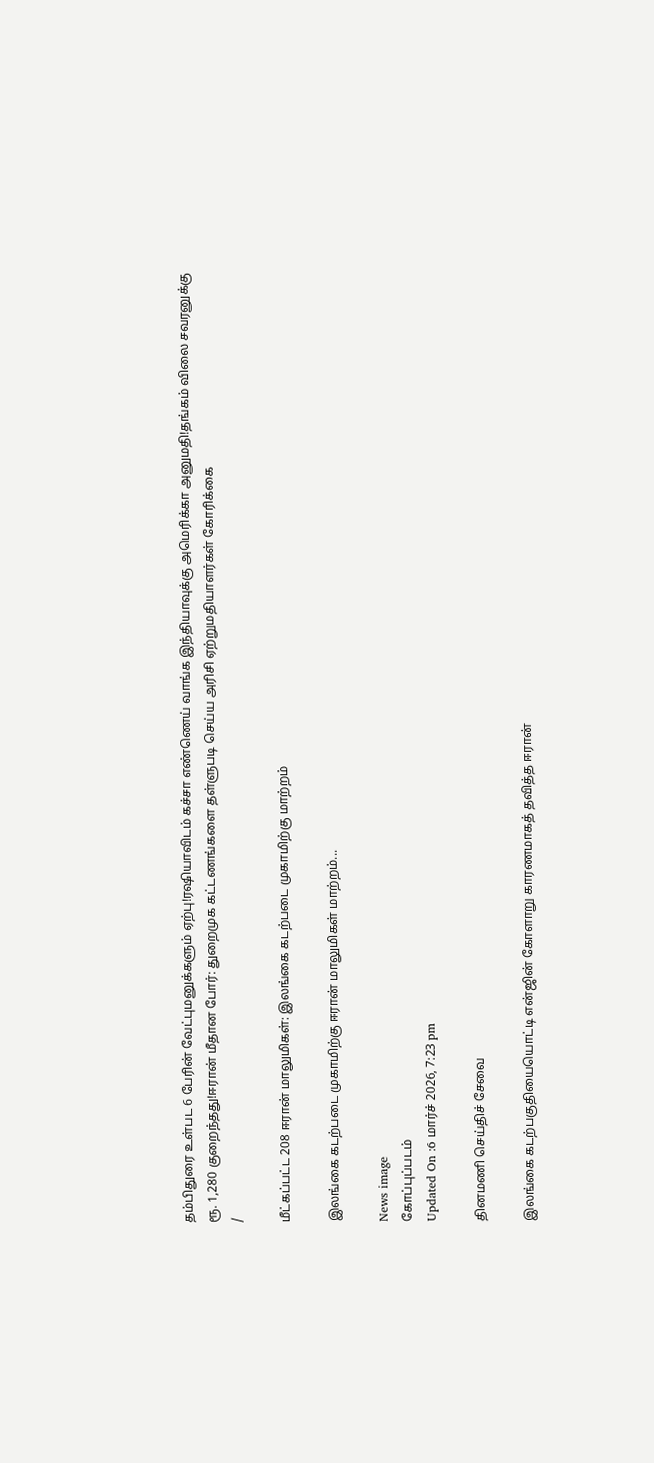தம்பிதுரை உள்பட 6 பேரின் வேட்புமனுக்களும் ஏற்பு!ரஷியாவிடம் கச்சா எண்ணெய் வாங்க இந்தியாவுக்கு அமெரிக்கா அனுமதி!தங்கம் விலை சவரனுக்கு ரூ. 1,280 குறைந்தது!ஈரான் மீதான போர்: துறைமுக கட்டணங்களை தள்ளுபடி செய்ய அரிசி ஏற்றுமதியாளர்கள் கோரிக்கை
/

மீட்கப்பட்ட 208 ஈரான் மாலுமிகள்: இலங்கை கடற்படை முகாமிற்கு மாற்றம்

இலங்கை கடற்படை முகாமிற்கு ஈரான் மாலுமிகள் மாற்றம்...

News image
கோப்புப்படம்
Updated On :6 மார்ச் 2026, 7:23 pm

தினமணி செய்திச் சேவை

இலங்கை கடற்பகுதியையொட்டி என்ஜின் கோளாறு காரணமாகத் தவித்த ஈரான்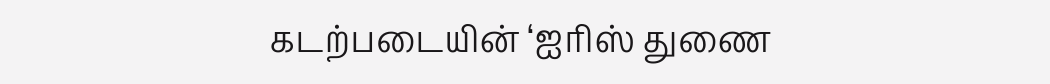கடற்படையின் ‘ஐரிஸ் துணை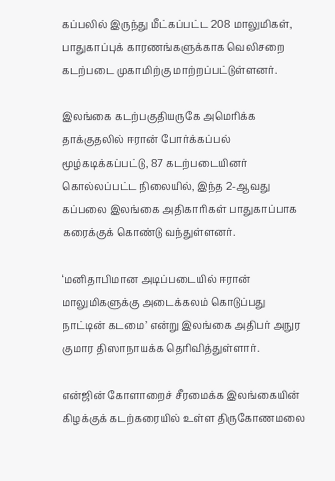கப்பலில் இருந்து மீட்கப்பட்ட 208 மாலுமிகள், பாதுகாப்புக் காரணங்களுக்காக வெலிசறை கடற்படை முகாமிற்கு மாற்றப்பட்டுள்ளனர்.

இலங்கை கடற்பகுதியருகே அமெரிக்க தாக்குதலில் ஈரான் போர்க்கப்பல் மூழ்கடிக்கப்பட்டு, 87 கடற்படையினர் கொல்லப்பட்ட நிலையில், இந்த 2-ஆவது கப்பலை இலங்கை அதிகாரிகள் பாதுகாப்பாக கரைக்குக் கொண்டு வந்துள்ளனர்.

‘மனிதாபிமான அடிப்படையில் ஈரான் மாலுமிகளுக்கு அடைக்கலம் கொடுப்பது நாட்டின் கடமை’ என்று இலங்கை அதிபர் அநுர குமார திஸாநாயக்க தெரிவித்துள்ளார்.

என்ஜின் கோளாறைச் சீரமைக்க இலங்கையின் கிழக்குக் கடற்கரையில் உள்ள திருகோணமலை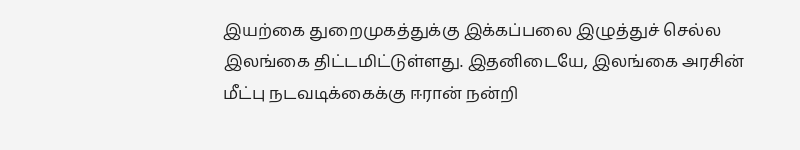இயற்கை துறைமுகத்துக்கு இக்கப்பலை இழுத்துச் செல்ல இலங்கை திட்டமிட்டுள்ளது. இதனிடையே, இலங்கை அரசின் மீட்பு நடவடிக்கைக்கு ஈரான் நன்றி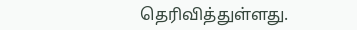தெரிவித்துள்ளது.